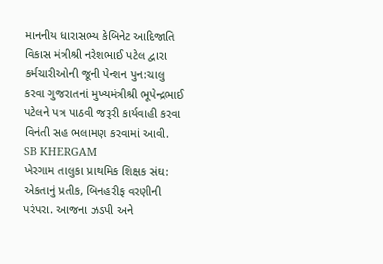માનનીય ધારાસભ્ય કેબિનેટ આદિજાતિ વિકાસ મંત્રીશ્રી નરેશભાઈ પટેલ દ્વારા કર્મચારીઓની જૂની પેન્શન પુન:ચાલુ કરવા ગુજરાતનાં મુખ્યમંત્રીશ્રી ભૂપેન્દ્રભાઈ પટેલને પત્ર પાઠવી જરૂરી કાર્યવાહી કરવા વિનંતી સહ ભલામણ કરવામાં આવી.
SB KHERGAM
ખેરગામ તાલુકા પ્રાથમિક શિક્ષક સંઘ: એકતાનું પ્રતીક, બિનહરીફ વરણીની પરંપરા. આજના ઝડપી અને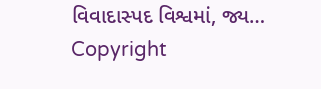વિવાદાસ્પદ વિશ્વમાં, જ્ય…
Copyright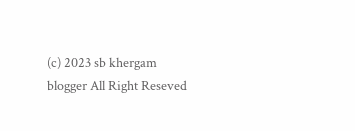(c) 2023 sb khergam blogger All Right Reseved